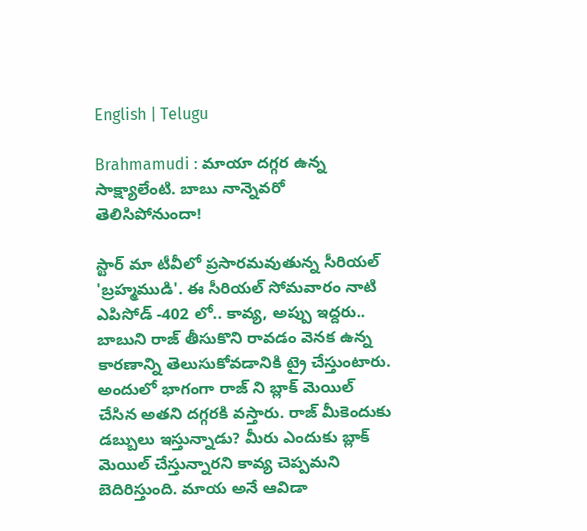English | Telugu

Brahmamudi : మాయా దగ్గర ఉన్న సాక్ష్యాలేంటి. బాబు నాన్నెవరో  తెలిసిపోనుందా!

స్టార్ మా టీవీలో ప్రసారమవుతున్న సీరియల్ 'బ్రహ్మముడి'. ఈ సీరియల్ సోమవారం నాటి ఎపిసోడ్ -402 లో.. కావ్య, అప్పు ఇద్దరు.. బాబుని రాజ్ తీసుకొని రావడం వెనక ఉన్న కారణాన్ని తెలుసుకోవడానికి ట్రై చేస్తుంటారు. అందులో భాగంగా రాజ్ ని బ్లాక్ మెయిల్ చేసిన అతని దగ్గరకి వస్తారు. రాజ్ మీకెందుకు డబ్బులు ఇస్తున్నాడు? మీరు ఎందుకు బ్లాక్ మెయిల్ చేస్తున్నారని కావ్య చెప్పమని బెదిరిస్తుంది. మాయ అనే ఆవిడా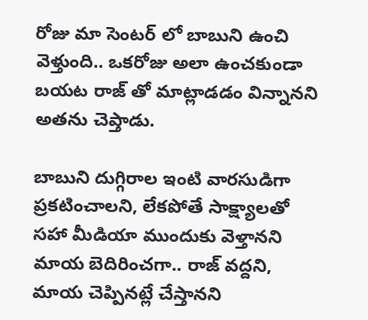రోజు మా సెంటర్ లో బాబుని ఉంచి వెళ్తుంది.. ఒకరోజు అలా ఉంచకుండా బయట రాజ్ తో మాట్లాడడం విన్నానని అతను చెప్తాడు.

బాబుని దుగ్గిరాల ఇంటి వారసుడిగా ప్రకటించాలని, లేకపోతే సాక్ష్యాలతో సహా మీడియా ముందుకు వెళ్తానని మాయ బెదిరించగా.. రాజ్ వద్దని, మాయ చెప్పినట్లే చేస్తానని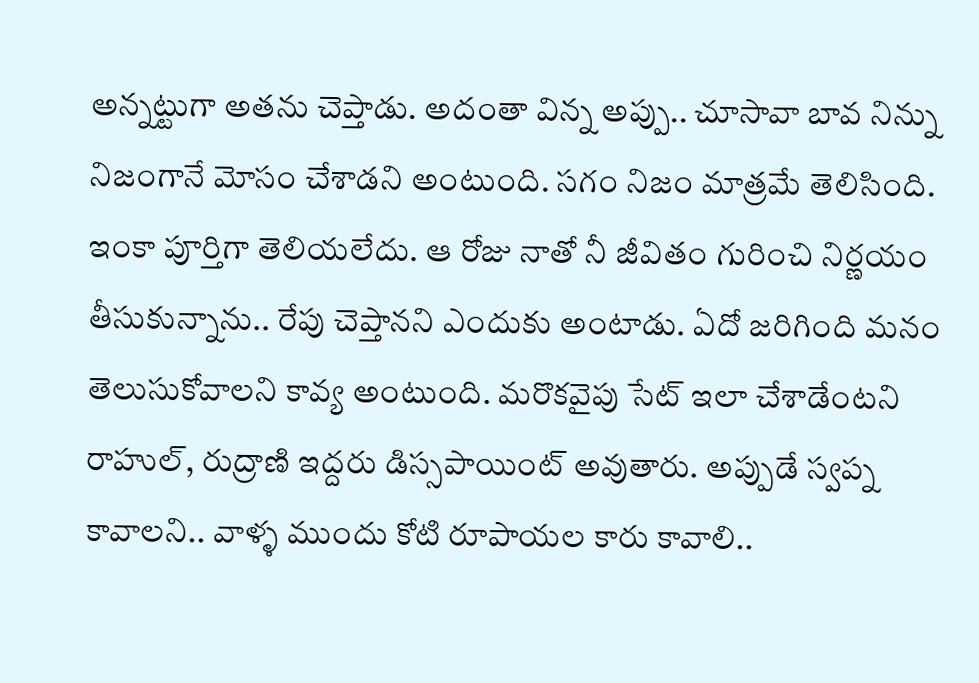అన్నట్టుగా అతను చెప్తాడు. అదంతా విన్న అప్పు.. చూసావా బావ నిన్ను నిజంగానే మోసం చేశాడని అంటుంది. సగం నిజం మాత్రమే తెలిసింది. ఇంకా పూర్తిగా తెలియలేదు. ఆ రోజు నాతో నీ జీవితం గురించి నిర్ణయం తీసుకున్నాను.. రేపు చెప్తానని ఎందుకు అంటాడు. ఏదో జరిగింది మనం తెలుసుకోవాలని కావ్య అంటుంది. మరొకవైపు సేట్ ఇలా చేశాడేంటని రాహుల్, రుద్రాణి ఇద్దరు డిస్సపాయింట్ అవుతారు. అప్పుడే స్వప్న కావాలని.. వాళ్ళ ముందు కోటి రూపాయల కారు కావాలి..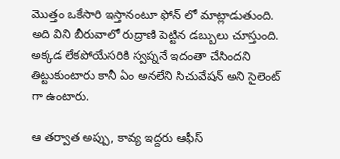మొత్తం ఒకేసారి ఇస్తానంటూ ఫోన్ లో మాట్లాడుతుంది. అది విని బీరువాలో రుద్రాణి పెట్టిన డబ్బులు చూస్తుంది. అక్కడ లేకపోయేసరికి స్వప్ననే ఇదంతా చేసిందని తిట్టుకుంటారు కానీ ఏం అనలేని సిచువేషన్ అని సైలెంట్ గా ఉంటారు.

ఆ తర్వాత అప్పు, కావ్య ఇద్దరు ఆఫీస్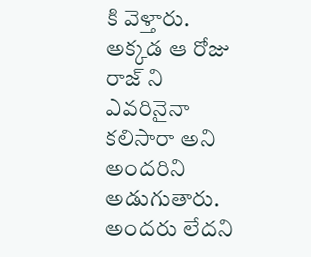కి వెళ్తారు. అక్కడ ఆ రోజు రాజ్ ని ఎవరినైనా కలిసారా అని అందరిని అడుగుతారు. అందరు లేదని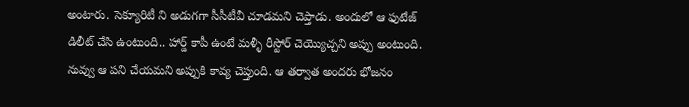అంటారు. సెక్యూరిటీ ని అడుగగా సీసీటీవీ చూడమని చెప్తాడు. అందులో ఆ ఫుటేజ్ డిలీట్ చేసి ఉంటుంది.. హార్డ్ కాపీ ఉంటే మళ్ళీ రీస్టోర్ చెయ్యొచ్చని అప్పు అంటుంది. నువ్వు ఆ పని చేయమని అప్పుకి కావ్య చెప్తుంది. ఆ తర్వాత అందరు భోజనం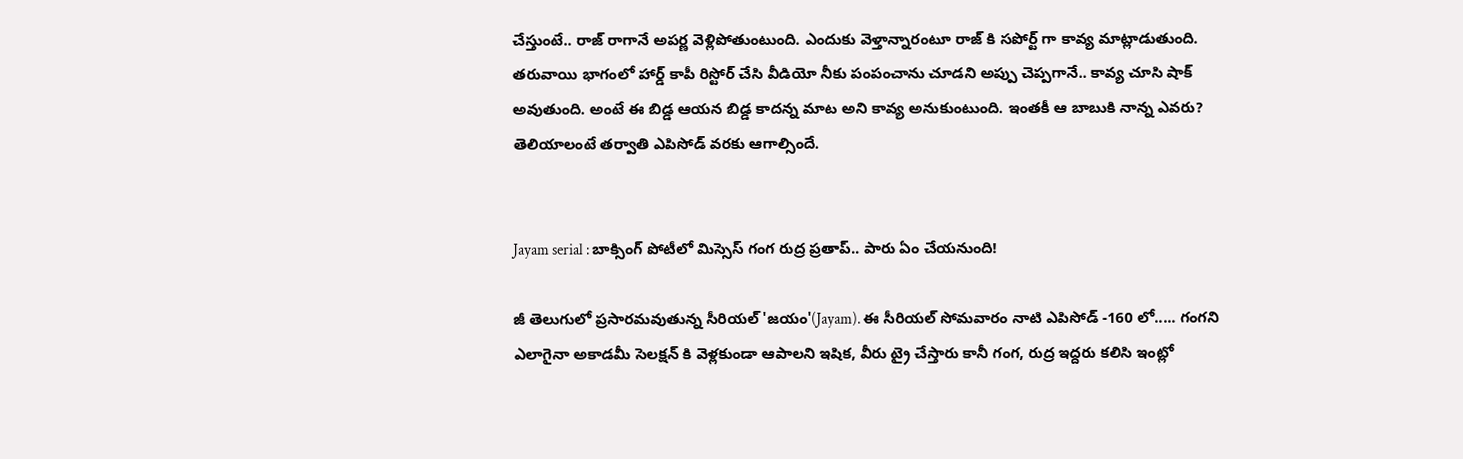చేస్తుంటే.. రాజ్ రాగానే అపర్ణ వెళ్లిపోతుంటుంది. ఎందుకు వెళ్తాన్నారంటూ రాజ్ కి సపోర్ట్ గా కావ్య మాట్లాడుతుంది. తరువాయి భాగంలో హార్డ్ కాపీ రిస్టోర్ చేసి వీడియో నీకు పంపంచాను చూడని అప్పు చెప్పగానే.. కావ్య చూసి షాక్ అవుతుంది. అంటే ఈ బిడ్డ ఆయన బిడ్డ కాదన్న మాట అని కావ్య అనుకుంటుంది. ఇంతకీ ఆ బాబుకి నాన్న ఎవరు? తెలియాలంటే తర్వాతి ఎపిసోడ్ వరకు ఆగాల్సిందే.


Jayam serial : బాక్సింగ్ పోటీలో మిస్సెస్ గంగ రుద్ర ప్రతాప్.. పారు ఏం చేయనుంది!

జీ తెలుగులో ప్రసారమవుతున్న సీరియల్ 'జయం'(Jayam). ఈ సీరియల్ సోమవారం నాటి ఎపిసోడ్ -160 లో..... గంగని ఎలాగైనా అకాడమీ సెలక్షన్ కి వెళ్లకుండా ఆపాలని ఇషిక, వీరు ట్రై చేస్తారు కానీ గంగ, రుద్ర ఇద్దరు కలిసి ఇంట్లో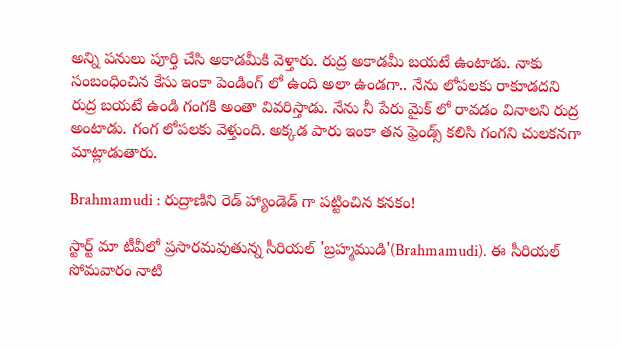అన్ని పనులు పూర్తి చేసి అకాడమీకి వెళ్తారు. రుద్ర అకాడమీ బయటే ఉంటాడు. నాకు సంబంధించిన కేసు ఇంకా పెండింగ్ లో ఉంది అలా ఉండగా.. నేను లోపలకు రాకూడదని రుద్ర బయటే ఉండి గంగకి అంతా వివరిస్తాడు. నేను నీ పేరు మైక్ లో రావడం వినాలని రుద్ర అంటాడు. గంగ లోపలకు వెళ్తుంది. అక్కడ పారు ఇంకా తన ఫ్రెండ్స్ కలిసి గంగని చులకనగా మాట్లాడుతారు.

Brahmamudi : రుద్రాణిని రెడ్ హ్యాండెడ్ గా పట్టించిన కనకం!

స్టార్ట్ మా టీవీలో ప్రసారమవుతున్న సీరియల్ 'బ్రహ్మముడి'(Brahmamudi). ఈ సీరియల్ సోమవారం నాటి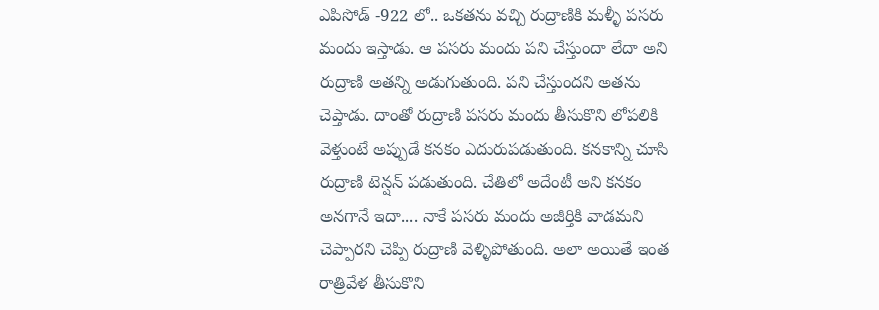ఎపిసోడ్ -922 లో.. ఒకతను వచ్చి రుద్రాణికి మళ్ళీ పసరు మందు ఇస్తాడు. ఆ పసరు మందు పని చేస్తుందా లేదా అని రుద్రాణి అతన్ని అడుగుతుంది. పని చేస్తుందని అతను చెప్తాడు. దాంతో రుద్రాణి పసరు మందు తీసుకొని లోపలికి వెళ్తుంటే అప్పుడే కనకం ఎదురుపడుతుంది. కనకాన్ని చూసి రుద్రాణి టెన్షన్ పడుతుంది. చేతిలో అదేంటీ అని కనకం అనగానే ఇదా.... నాకే పసరు మందు అజీర్తికి వాడమని చెప్పారని చెప్పి రుద్రాణి వెళ్ళిపోతుంది. అలా అయితే ఇంత రాత్రివేళ తీసుకొని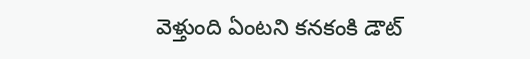వెళ్తుంది ఏంటని కనకంకి డౌట్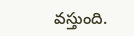వస్తుంది.